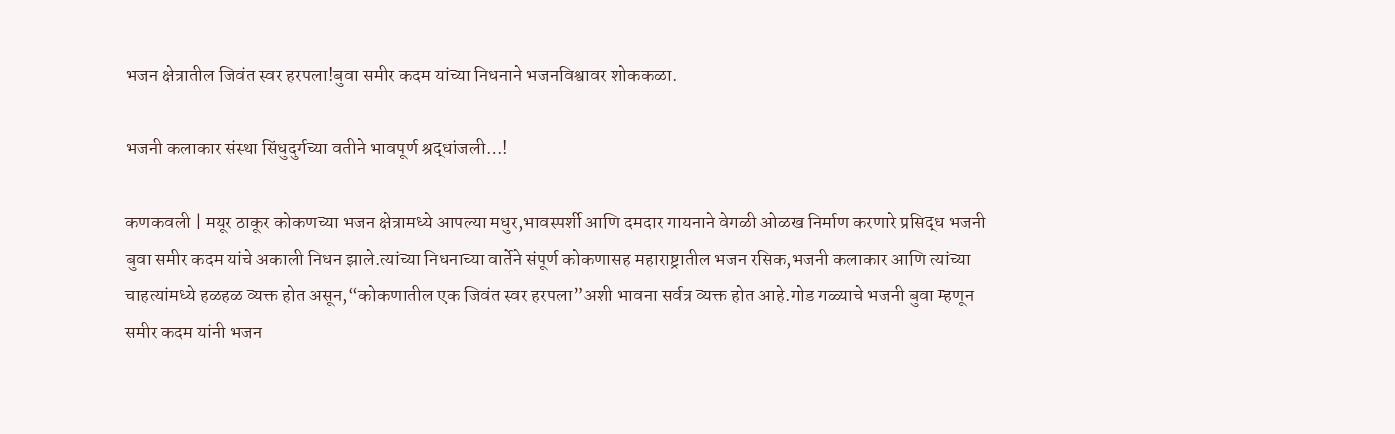भजन क्षेत्रातील जिवंत स्वर हरपला!बुवा समीर कदम यांच्या निधनाने भजनविश्वावर शोककळा.

भजनी कलाकार संस्था सिंधुदुर्गच्या वतीने भावपूर्ण श्रद्धांजली…!

कणकवली | मयूर ठाकूर कोकणच्या भजन क्षेत्रामध्ये आपल्या मधुर,भावस्पर्शी आणि दमदार गायनाने वेगळी ओळख निर्माण करणारे प्रसिद्ध भजनी बुवा समीर कदम यांचे अकाली निधन झाले.त्यांच्या निधनाच्या वार्तेने संपूर्ण कोकणासह महाराष्ट्रातील भजन रसिक,भजनी कलाकार आणि त्यांच्या चाहत्यांमध्ये हळहळ व्यक्त होत असून,“कोकणातील एक जिवंत स्वर हरपला”अशी भावना सर्वत्र व्यक्त होत आहे.गोड गळ्याचे भजनी बुवा म्हणून समीर कदम यांनी भजन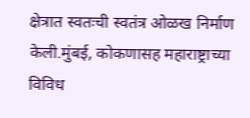क्षेत्रात स्वतःची स्वतंत्र ओळख निर्माण केली.मुंबई, कोकणासह महाराष्ट्राच्या विविध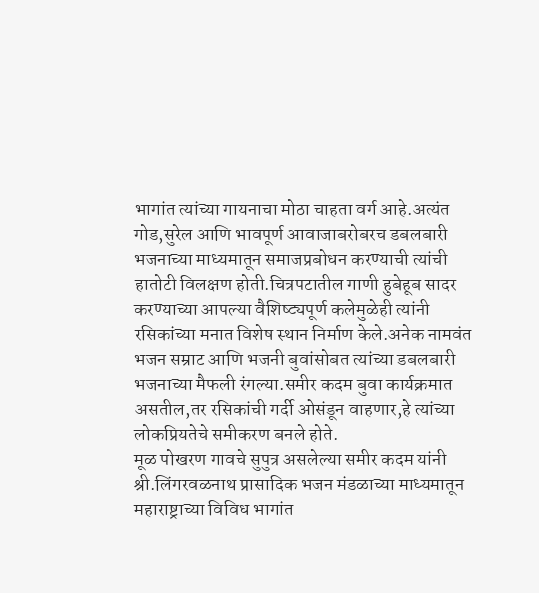भागांत त्यांच्या गायनाचा मोठा चाहता वर्ग आहे.अत्यंत गोड,सुरेल आणि भावपूर्ण आवाजाबरोबरच डबलबारी भजनाच्या माध्यमातून समाजप्रबोधन करण्याची त्यांची हातोटी विलक्षण होती.चित्रपटातील गाणी हुबेहूब सादर करण्याच्या आपल्या वैशिष्ट्यपूर्ण कलेमुळेही त्यांनी रसिकांच्या मनात विशेष स्थान निर्माण केले.अनेक नामवंत भजन सम्राट आणि भजनी बुवांसोबत त्यांच्या डबलबारी भजनाच्या मैफली रंगल्या.समीर कदम बुवा कार्यक्रमात असतील,तर रसिकांची गर्दी ओसंडून वाहणार,हे त्यांच्या लोकप्रियतेचे समीकरण बनले होते.
मूळ पोखरण गावचे सुपुत्र असलेल्या समीर कदम यांनी श्री.लिंगरवळनाथ प्रासादिक भजन मंडळाच्या माध्यमातून महाराष्ट्राच्या विविध भागांत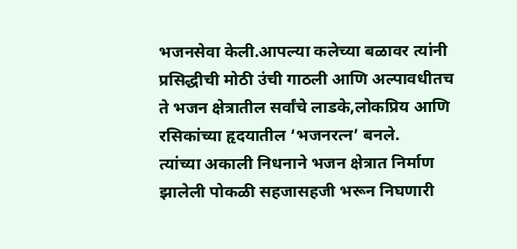भजनसेवा केली.आपल्या कलेच्या बळावर त्यांनी प्रसिद्धीची मोठी उंची गाठली आणि अल्पावधीतच ते भजन क्षेत्रातील सर्वांचे लाडके,लोकप्रिय आणि रसिकांच्या हृदयातील ‘भजनरत्न’ बनले.
त्यांच्या अकाली निधनाने भजन क्षेत्रात निर्माण झालेली पोकळी सहजासहजी भरून निघणारी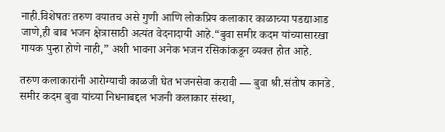नाही.विशेषतः तरुण वयातच असे गुणी आणि लोकप्रिय कलाकार काळाच्या पडद्याआड जाणे,ही बाब भजन क्षेत्रासाठी अत्यंत वेदनादायी आहे.“बुवा समीर कदम यांच्यासारखा गायक पुन्हा होणे नाही,” अशी भावना अनेक भजन रसिकांकडून व्यक्त होत आहे.

तरुण कलाकारांनी आरोग्याची काळजी घेत भजनसेवा करावी — बुवा श्री.संतोष कानडे. समीर कदम बुवा यांच्या निधनाबद्दल भजनी कलाकार संस्था,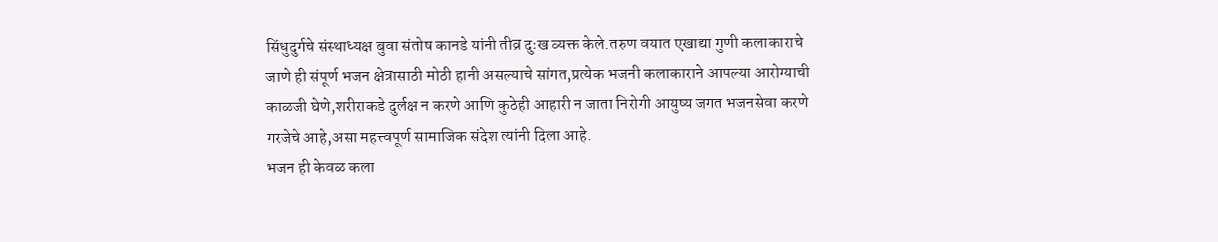सिंधुदुर्गचे संस्थाध्यक्ष बुवा संतोष कानडे यांनी तीव्र दुःख व्यक्त केले.तरुण वयात एखाद्या गुणी कलाकाराचे जाणे ही संपूर्ण भजन क्षेत्रासाठी मोठी हानी असल्याचे सांगत,प्रत्येक भजनी कलाकाराने आपल्या आरोग्याची काळजी घेणे,शरीराकडे दुर्लक्ष न करणे आणि कुठेही आहारी न जाता निरोगी आयुष्य जगत भजनसेवा करणे गरजेचे आहे,असा महत्त्वपूर्ण सामाजिक संदेश त्यांनी दिला आहे.
भजन ही केवळ कला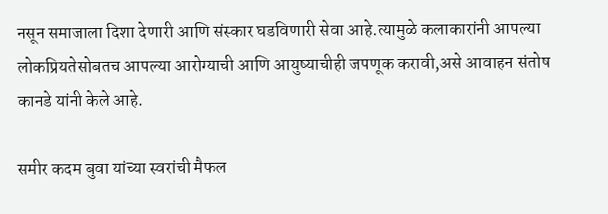नसून समाजाला दिशा देणारी आणि संस्कार घडविणारी सेवा आहे.त्यामुळे कलाकारांनी आपल्या लोकप्रियतेसोबतच आपल्या आरोग्याची आणि आयुष्याचीही जपणूक करावी,असे आवाहन संतोष कानडे यांनी केले आहे.

समीर कदम बुवा यांच्या स्वरांची मैफल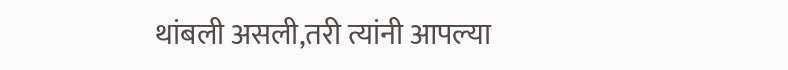थांबली असली,तरी त्यांनी आपल्या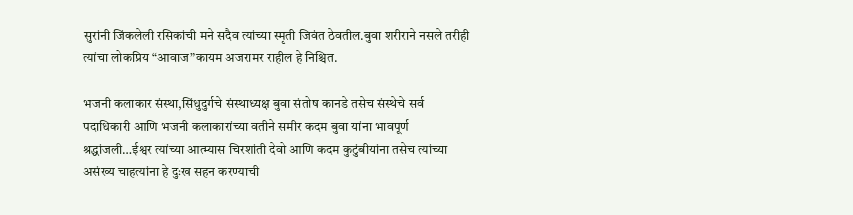सुरांनी जिंकलेली रसिकांची मने सदैव त्यांच्या स्मृती जिवंत ठेवतील.बुवा शरीराने नसले तरीही त्यांचा लोकप्रिय “आवाज”कायम अजरामर राहील हे निश्चित.

भजनी कलाकार संस्था,सिंधुदुर्गचे संस्थाध्यक्ष बुवा संतोष कानडे तसेच संस्थेचे सर्व पदाधिकारी आणि भजनी कलाकारांच्या वतीने समीर कदम बुवा यांना भावपूर्ण श्रद्धांजली…ईश्वर त्यांच्या आत्म्यास चिरशांती देवो आणि कदम कुटुंबीयांना तसेच त्यांच्या असंख्य चाहत्यांना हे दुःख सहन करण्याची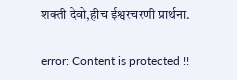शक्ती देवो,हीच ईश्वरचरणी प्रार्थना.

error: Content is protected !!